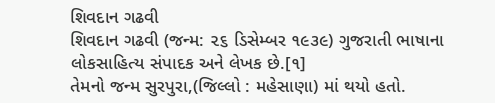શિવદાન ગઢવી
શિવદાન ગઢવી (જન્મ: ૨૬ ડિસેમ્બર ૧૯૩૯) ગુજરાતી ભાષાના લોકસાહિત્ય સંપાદક અને લેખક છે.[૧]
તેમનો જન્મ સુરપુરા,(જિલ્લો : મહેસાણા) માં થયો હતો.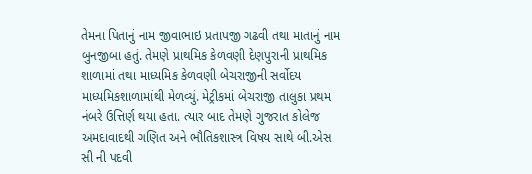તેમના પિતાનું નામ જીવાભાઇ પ્રતાપજી ગઢવી તથા માતાનું નામ બુનજીબા હતું. તેમણે પ્રાથમિક કેળવણી દેણપુરાની પ્રાથમિક શાળામાં તથા માધ્યમિક કેળવણી બેચરાજીની સર્વોદય માધ્યમિકશાળામાંથી મેળવ્યું. મેટ્રીકમાં બેચરાજી તાલુકા પ્રથમ નંબરે ઉત્તિર્ણ થયા હતા. ત્યાર બાદ તેમણે ગુજરાત કોલેજ અમદાવાદથી ગણિત અને ભૌતિકશાસ્ત્ર વિષય સાથે બી.એસ સી ની પદવી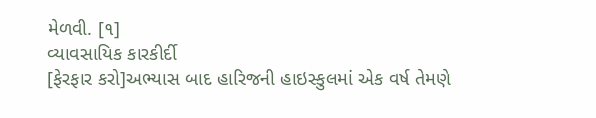મેળવી. [૧]
વ્યાવસાયિક કારકીર્દી
[ફેરફાર કરો]અભ્યાસ બાદ હારિજની હાઇસ્કુલમાં એક વર્ષ તેમણે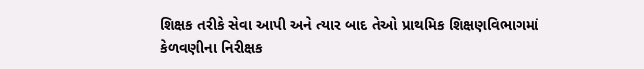શિક્ષક તરીકે સેવા આપી અને ત્યાર બાદ તેઓ પ્રાથમિક શિક્ષણવિભાગમાં કેળવણીના નિરીક્ષક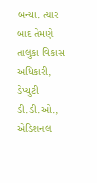બન્યા. ત્યાર બાદ તેમણે તાલુકા વિકાસ અધિકારી, ડેપ્યુટી ડી.ડી.ઓ., એડિશનલ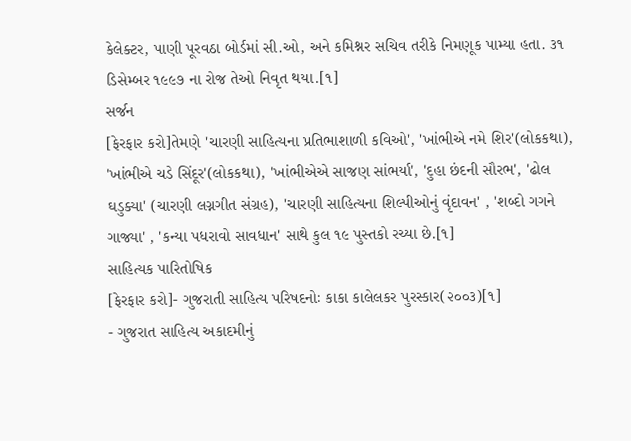કેલેક્ટર, પાણી પૂરવઠા બોર્ડમાં સી.ઓ, અને કમિશ્નર સચિવ તરીકે નિમણૂક પામ્યા હતા. ૩૧ ડિસેમ્બર ૧૯૯૭ ના રોજ તેઓ નિવૃત થયા.[૧]
સર્જન
[ફેરફાર કરો]તેમણે 'ચારણી સાહિત્યના પ્રતિભાશાળી કવિઓ', 'ખાંભીએ નમે શિર'(લોકકથા), 'ખાંભીએ ચડે સિંદૂર'(લોકકથા), 'ખાંભીએએ સાજણ સાંભર્યા', 'દુહા છંદની સૌરભ', 'ઢોલ ઘડુક્યા' (ચારણી લગ્નગીત સંગ્રહ), 'ચારણી સાહિત્યના શિલ્પીઓનું વૃંદાવન' , 'શબ્દો ગગને ગાજ્યા' , 'કન્યા પધરાવો સાવધાન' સાથે કુલ ૧૯ પુસ્તકો રચ્યા છે.[૧]
સાહિત્યક પારિતોષિક
[ફેરફાર કરો]- ગુજરાતી સાહિત્ય પરિષદનોઃ કાકા કાલેલકર પુરસ્કાર(૨૦૦૩)[૧]
- ગુજરાત સાહિત્ય અકાદમીનું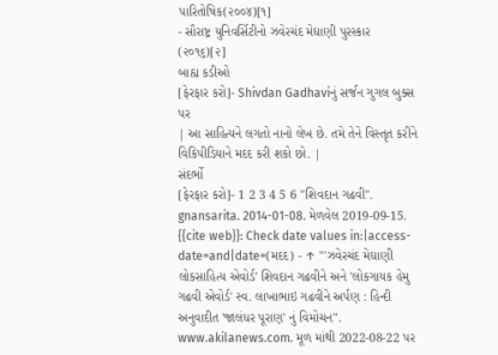પારિતોષિક(૨૦૦૪)[૧]
- સૌરાષ્ટ્ર યુનિવર્સિટીનો ઝવેરચંદ મેઘાણી પુરસ્કાર (૨૦૧૬)[૨]
બાહ્ય કડીઓ
[ફેરફાર કરો]- Shivdan Gadhaviનું સર્જન ગુગલ બુક્સ પર
| આ સાહિત્યને લગતો નાનો લેખ છે. તમે તેને વિસ્તૃત કરીને વિકિપીડિયાને મદદ કરી શકો છો. |
સંદર્ભો
[ફેરફાર કરો]- 1 2 3 4 5 6 "શિવદાન ગઢવી". gnansarita. 2014-01-08. મેળવેલ 2019-09-15.
{{cite web}}: Check date values in:|access-date=and|date=(મદદ) - ↑ "'ઝવેરચંદ મેઘાણી લોકસાહિત્ય એવોર્ડ' શિવદાન ગઢવીને અને 'લોકગાયક હેમુ ગઢવી એવોર્ડ' સ્વ. લાખાભાઇ ગઢવીને અર્પણ : હિન્દી અનુવાદીત 'જાલંધર પૂરાણ' નું વિમોચન". www.akilanews.com. મૂળ માંથી 2022-08-22 પર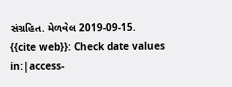સંગ્રહિત. મેળવેલ 2019-09-15.
{{cite web}}: Check date values in:|access-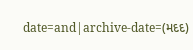date=and|archive-date=(મદદ)